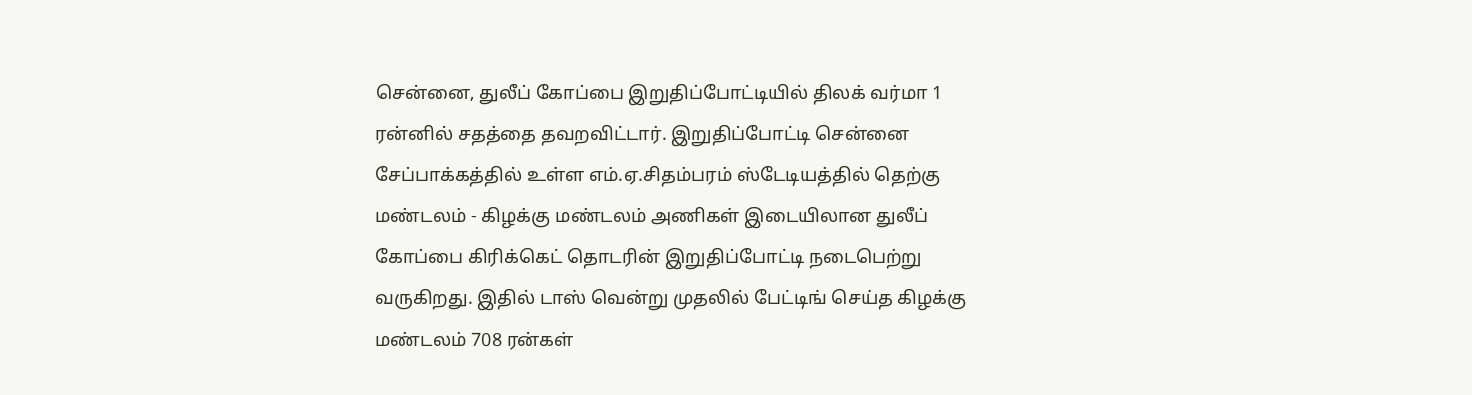சென்னை, துலீப் கோப்பை இறுதிப்போட்டியில் திலக் வர்மா 1 ரன்னில் சதத்தை தவறவிட்டார். இறுதிப்போட்டி சென்னை சேப்பாக்கத்தில் உள்ள எம்.ஏ.சிதம்பரம் ஸ்டேடியத்தில் தெற்கு மண்டலம் - கிழக்கு மண்டலம் அணிகள் இடையிலான துலீப் கோப்பை கிரிக்கெட் தொடரின் இறுதிப்போட்டி நடைபெற்று வருகிறது. இதில் டாஸ் வென்று முதலில் பேட்டிங் செய்த கிழக்கு மண்டலம் 708 ரன்கள்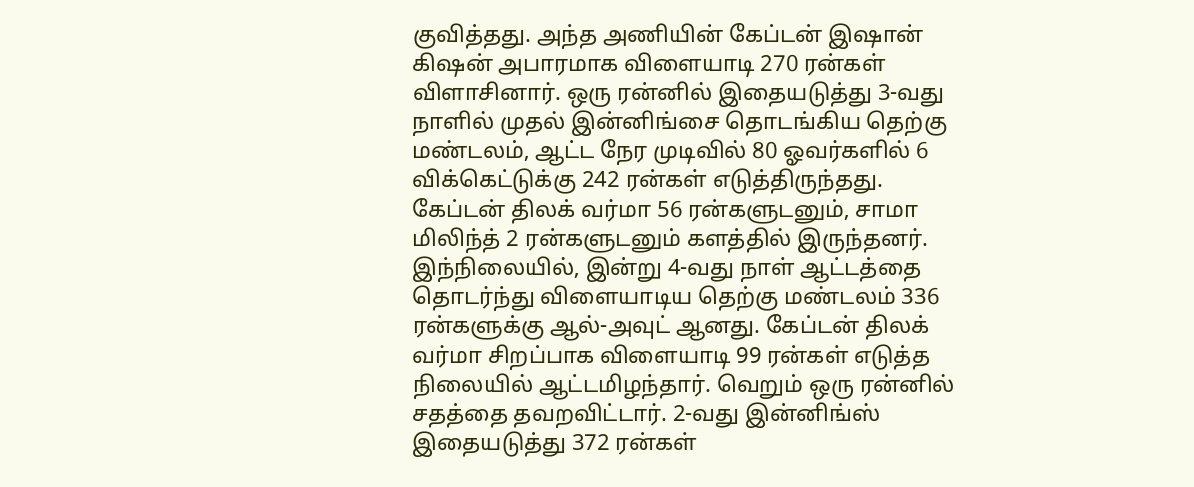குவித்தது. அந்த அணியின் கேப்டன் இஷான் கிஷன் அபாரமாக விளையாடி 270 ரன்கள் விளாசினார். ஒரு ரன்னில் இதையடுத்து 3-வது நாளில் முதல் இன்னிங்சை தொடங்கிய தெற்கு மண்டலம், ஆட்ட நேர முடிவில் 80 ஓவர்களில் 6 விக்கெட்டுக்கு 242 ரன்கள் எடுத்திருந்தது. கேப்டன் திலக் வர்மா 56 ரன்களுடனும், சாமா மிலிந்த் 2 ரன்களுடனும் களத்தில் இருந்தனர். இந்நிலையில், இன்று 4-வது நாள் ஆட்டத்தை தொடர்ந்து விளையாடிய தெற்கு மண்டலம் 336 ரன்களுக்கு ஆல்-அவுட் ஆனது. கேப்டன் திலக் வர்மா சிறப்பாக விளையாடி 99 ரன்கள் எடுத்த நிலையில் ஆட்டமிழந்தார். வெறும் ஒரு ரன்னில் சதத்தை தவறவிட்டார். 2-வது இன்னிங்ஸ் இதையடுத்து 372 ரன்கள்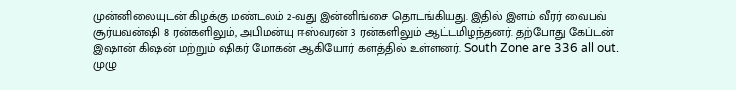முன்னிலையுடன் கிழக்கு மண்டலம் 2-வது இன்னிங்சை தொடங்கியது. இதில் இளம் வீரர் வைபவ் சூர்யவன்ஷி 8 ரன்களிலும், அபிமன்யு ஈஸ்வரன் 3 ரன்களிலும் ஆட்டமிழந்தனர். தற்போது கேப்டன் இஷான் கிஷன் மற்றும் ஷிகர் மோகன் ஆகியோர் களத்தில் உள்ளனர். South Zone are 336 all out. முழு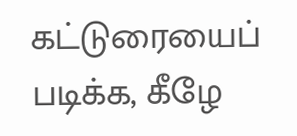கட்டுரையைப் படிக்க, கீழே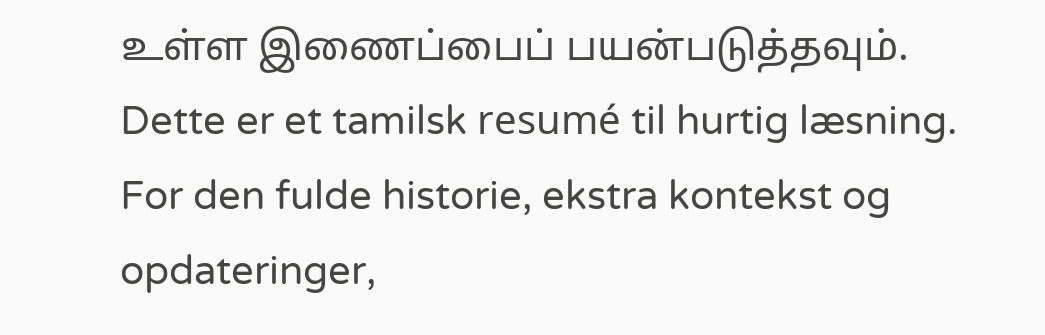உள்ள இணைப்பைப் பயன்படுத்தவும்.
Dette er et tamilsk resumé til hurtig læsning. For den fulde historie, ekstra kontekst og opdateringer,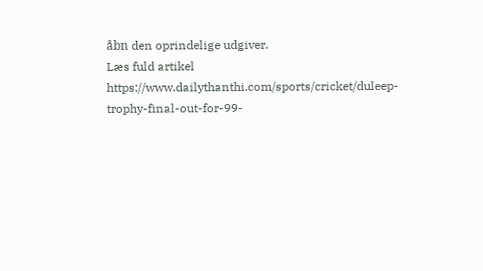åbn den oprindelige udgiver.
Læs fuld artikel
https://www.dailythanthi.com/sports/cricket/duleep-trophy-final-out-for-99-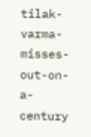tilak-varma-misses-out-on-a-century